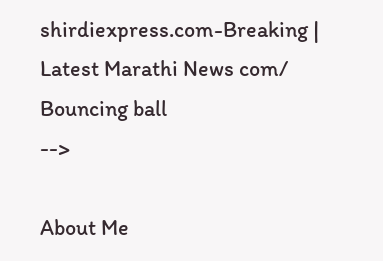shirdiexpress.com-Breaking | Latest Marathi News com/
Bouncing ball
-->

About Me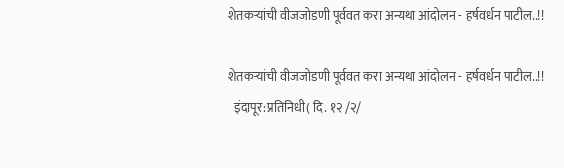शेतकर्‍यांची वीजजोडणी पूर्ववत करा अन्यथा आंदोलन - हर्षवर्धन पाटील..!!

शेतकर्‍यांची वीजजोडणी पूर्ववत करा अन्यथा आंदोलन - हर्षवर्धन पाटील..!!
  इंदापूर:प्रतिनिधी( दि. १२ /२/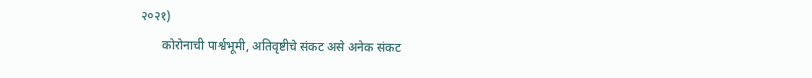२०२१)
       कोरोनाची पार्श्वभूमी, अतिवृष्टीचे संकट असे अनेक संकट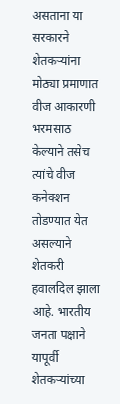असताना या सरकारने शेतकऱ्यांना मोठ्या प्रमाणात वीज आकारणी भरमसाठ केल्याने तसेच त्यांचे वीज कनेक्शन तोडण्यात येत असल्याने शेतकरी हवालदिल झाला आहे. भारतीय जनता पक्षाने यापूर्वी शेतकऱ्यांच्या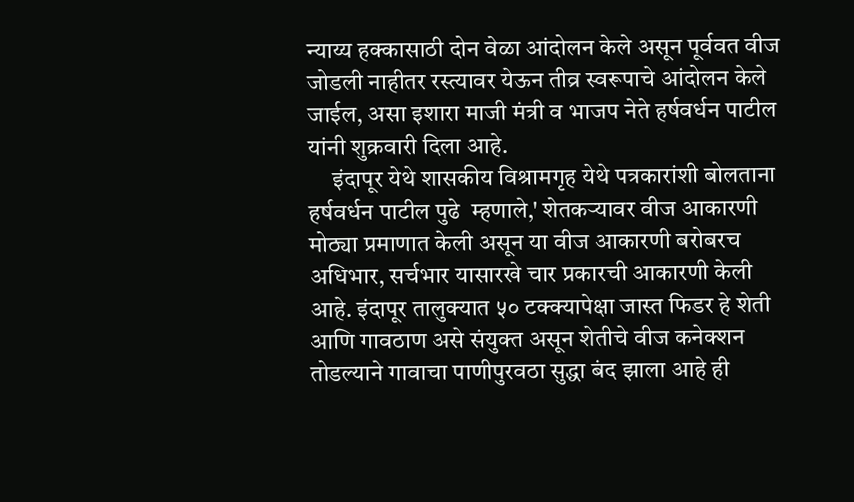न्याय्य हक्कासाठी दोन वेळा आंदोलन केले असून पूर्ववत वीज जोडली नाहीतर रस्त्यावर येऊन तीव्र स्वरूपाचे आंदोलन केले जाईल, असा इशारा माजी मंत्री व भाजप नेते हर्षवर्धन पाटील यांनी शुक्रवारी दिला आहे.
     इंदापूर येथे शासकीय विश्रामगृह येथे पत्रकारांशी बोलताना हर्षवर्धन पाटील पुढे  म्हणाले,' शेतकऱ्यावर वीज आकारणी मोठ्या प्रमाणात केली असून या वीज आकारणी बरोबरच अधिभार, सर्चभार यासारखे चार प्रकारची आकारणी केली आहे. इंदापूर तालुक्‍यात ५० टक्क्यापेक्षा जास्त फिडर हे शेती आणि गावठाण असे संयुक्त असून शेतीचे वीज कनेक्शन तोडल्याने गावाचा पाणीपुरवठा सुद्धा बंद झाला आहे ही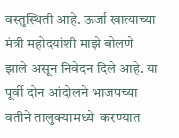वस्तुस्थिती आहे. ऊर्जा खात्याच्या मंत्री महोदयांशी माझे बोलणे झाले असून निवेदन दिले आहे. या पूर्वी दोन आंदोलने भाजपच्या वतीने तालुक्यामध्ये  करण्यात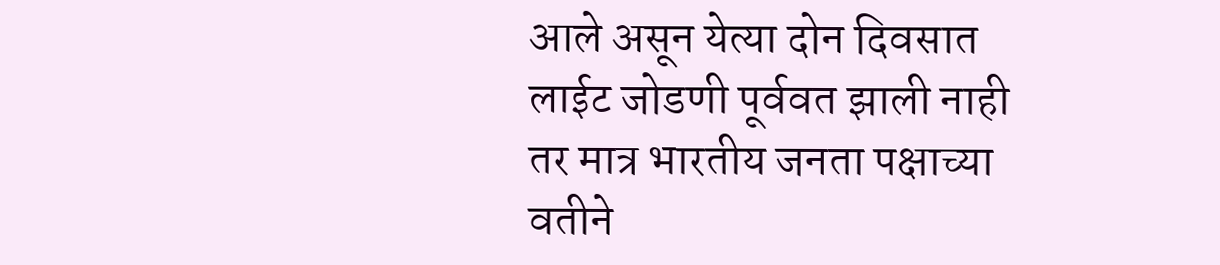आले असून येत्या दोन दिवसात लाईट जोडणी पूर्ववत झाली नाही तर मात्र भारतीय जनता पक्षाच्या वतीने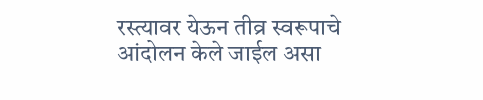रस्त्यावर येऊन तीव्र स्वरूपाचे आंदोलन केले जाईल असा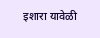इशारा यावेळी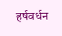हर्षवर्धन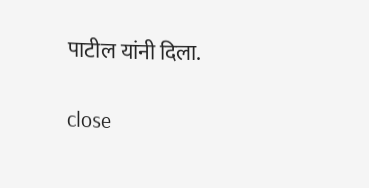पाटील यांनी दिला.

close